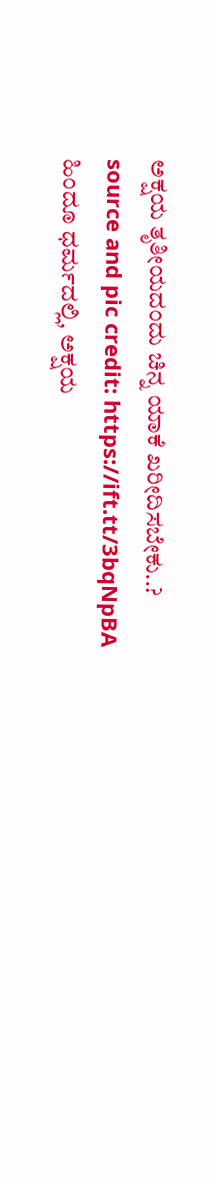ಅಕ್ಷಯ ತೃತೀಯದಂದು ಚಿನ್ನ ಯಾಕೆ ಖರೀದಿಸಬೇಕು..?
source and pic credit: https://ift.tt/3bqNpBA
ಹಿಂದೂ ಧರ್ಮದಲ್ಲಿ, ಅಕ್ಷಯ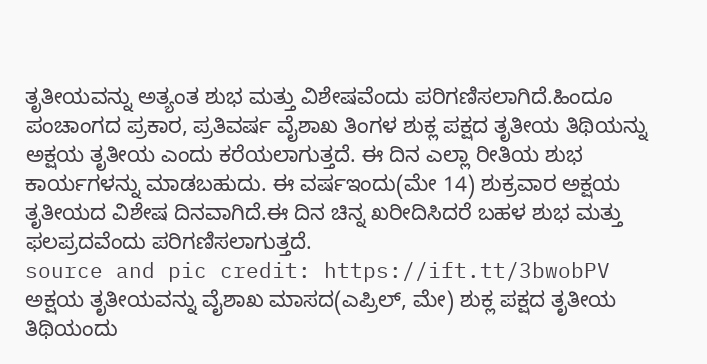ತೃತೀಯವನ್ನು ಅತ್ಯಂತ ಶುಭ ಮತ್ತು ವಿಶೇಷವೆಂದು ಪರಿಗಣಿಸಲಾಗಿದೆ.ಹಿಂದೂ ಪಂಚಾಂಗದ ಪ್ರಕಾರ, ಪ್ರತಿವರ್ಷ ವೈಶಾಖ ತಿಂಗಳ ಶುಕ್ಲ ಪಕ್ಷದ ತೃತೀಯ ತಿಥಿಯನ್ನು ಅಕ್ಷಯ ತೃತೀಯ ಎಂದು ಕರೆಯಲಾಗುತ್ತದೆ. ಈ ದಿನ ಎಲ್ಲಾ ರೀತಿಯ ಶುಭ ಕಾರ್ಯಗಳನ್ನು ಮಾಡಬಹುದು. ಈ ವರ್ಷಇಂದು(ಮೇ 14) ಶುಕ್ರವಾರ ಅಕ್ಷಯ ತೃತೀಯದ ವಿಶೇಷ ದಿನವಾಗಿದೆ.ಈ ದಿನ ಚಿನ್ನ ಖರೀದಿಸಿದರೆ ಬಹಳ ಶುಭ ಮತ್ತು ಫಲಪ್ರದವೆಂದು ಪರಿಗಣಿಸಲಾಗುತ್ತದೆ.
source and pic credit: https://ift.tt/3bwobPV
ಅಕ್ಷಯ ತೃತೀಯವನ್ನು ವೈಶಾಖ ಮಾಸದ(ಎಪ್ರಿಲ್, ಮೇ) ಶುಕ್ಲ ಪಕ್ಷದ ತೃತೀಯ ತಿಥಿಯಂದು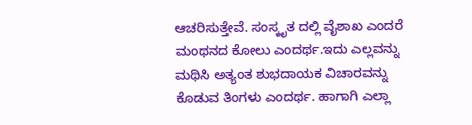ಆಚರಿಸುತ್ತೇವೆ. ಸಂಸ್ಕೃತ ದಲ್ಲಿ ವೈಶಾಖ ಎಂದರೆ ಮಂಥನದ ಕೋಲು ಎಂದರ್ಥ.ಇದು ಎಲ್ಲವನ್ನು ಮಥಿಸಿ ಅತ್ಯಂತ ಶುಭದಾಯಕ ವಿಚಾರವನ್ನು ಕೊಡುವ ತಿಂಗಳು ಎಂದರ್ಥ. ಹಾಗಾಗಿ ಎಲ್ಲಾ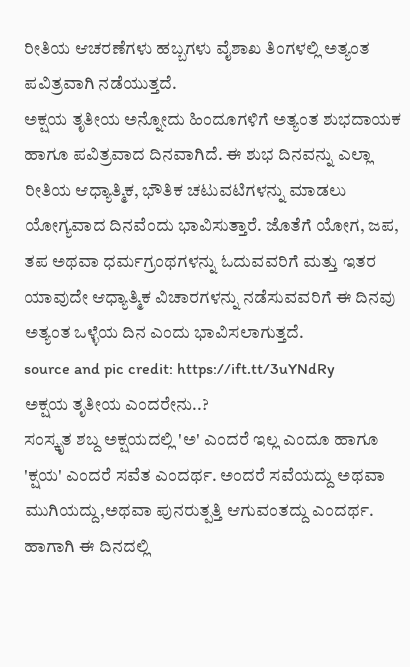ರೀತಿಯ ಆಚರಣೆಗಳು ಹಬ್ಬಗಳು ವೈಶಾಖ ತಿಂಗಳಲ್ಲಿ ಅತ್ಯಂತ ಪವಿತ್ರವಾಗಿ ನಡೆಯುತ್ತದೆ.
ಅಕ್ಷಯ ತೃತೀಯ ಅನ್ನೋದು ಹಿಂದೂಗಳಿಗೆ ಅತ್ಯಂತ ಶುಭದಾಯಕ ಹಾಗೂ ಪವಿತ್ರವಾದ ದಿನವಾಗಿದೆ. ಈ ಶುಭ ದಿನವನ್ನು ಎಲ್ಲಾ ರೀತಿಯ ಆಧ್ಯಾತ್ಮಿಕ, ಭೌತಿಕ ಚಟುವಟಿಗಳನ್ನು ಮಾಡಲು ಯೋಗ್ಯವಾದ ದಿನವೆಂದು ಭಾವಿಸುತ್ತಾರೆ. ಜೊತೆಗೆ ಯೋಗ, ಜಪ, ತಪ ಅಥವಾ ಧರ್ಮಗ್ರಂಥಗಳನ್ನು ಓದುವವರಿಗೆ ಮತ್ತು ಇತರ ಯಾವುದೇ ಆಧ್ಯಾತ್ಮಿಕ ವಿಚಾರಗಳನ್ನು ನಡೆಸುವವರಿಗೆ ಈ ದಿನವು ಅತ್ಯಂತ ಒಳ್ಳೆಯ ದಿನ ಎಂದು ಭಾವಿಸಲಾಗುತ್ತದೆ.
source and pic credit: https://ift.tt/3uYNdRy
ಅಕ್ಷಯ ತೃತೀಯ ಎಂದರೇನು..?
ಸಂಸ್ಕೃತ ಶಬ್ದ ಅಕ್ಷಯದಲ್ಲಿ 'ಅ' ಎಂದರೆ ಇಲ್ಲ ಎಂದೂ ಹಾಗೂ 'ಕ್ಷಯ' ಎಂದರೆ ಸವೆತ ಎಂದರ್ಥ. ಅಂದರೆ ಸವೆಯದ್ದು ಅಥವಾ ಮುಗಿಯದ್ದು,ಅಥವಾ ಪುನರುತ್ಪತ್ತಿ ಆಗುವಂತದ್ದು ಎಂದರ್ಥ. ಹಾಗಾಗಿ ಈ ದಿನದಲ್ಲಿ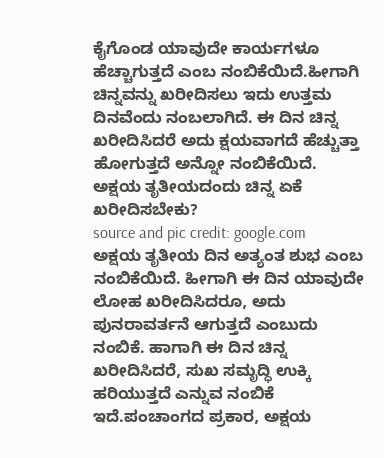ಕೈಗೊಂಡ ಯಾವುದೇ ಕಾರ್ಯಗಳೂ ಹೆಚ್ಚಾಗುತ್ತದೆ ಎಂಬ ನಂಬಿಕೆಯಿದೆ.ಹೀಗಾಗಿ ಚಿನ್ನವನ್ನು ಖರೀದಿಸಲು ಇದು ಉತ್ತಮ ದಿನವೆಂದು ನಂಬಲಾಗಿದೆ. ಈ ದಿನ ಚಿನ್ನ ಖರೀದಿಸಿದರೆ ಅದು ಕ್ಷಯವಾಗದೆ ಹೆಚ್ಚುತ್ತಾ ಹೋಗುತ್ತದೆ ಅನ್ನೋ ನಂಬಿಕೆಯಿದೆ.
ಅಕ್ಷಯ ತೃತೀಯದಂದು ಚಿನ್ನ ಏಕೆ ಖರೀದಿಸಬೇಕು?
source and pic credit: google.com
ಅಕ್ಷಯ ತೃತೀಯ ದಿನ ಅತ್ಯಂತ ಶುಭ ಎಂಬ ನಂಬಿಕೆಯಿದೆ. ಹೀಗಾಗಿ ಈ ದಿನ ಯಾವುದೇ ಲೋಹ ಖರೀದಿಸಿದರೂ, ಅದು ಪುನರಾವರ್ತನೆ ಆಗುತ್ತದೆ ಎಂಬುದು ನಂಬಿಕೆ. ಹಾಗಾಗಿ ಈ ದಿನ ಚಿನ್ನ ಖರೀದಿಸಿದರೆ, ಸುಖ ಸಮೃದ್ಧಿ ಉಕ್ಕಿ ಹರಿಯುತ್ತದೆ ಎನ್ನುವ ನಂಬಿಕೆ ಇದೆ.ಪಂಚಾಂಗದ ಪ್ರಕಾರ, ಅಕ್ಷಯ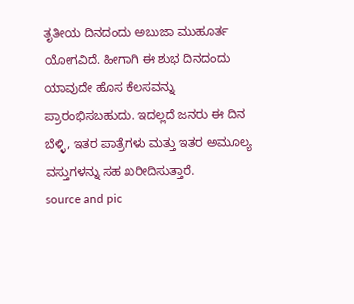ತೃತೀಯ ದಿನದಂದು ಅಬುಜಾ ಮುಹೂರ್ತ ಯೋಗವಿದೆ. ಹೀಗಾಗಿ ಈ ಶುಭ ದಿನದಂದು ಯಾವುದೇ ಹೊಸ ಕೆಲಸವನ್ನು ಪ್ರಾರಂಭಿಸಬಹುದು. ಇದಲ್ಲದೆ ಜನರು ಈ ದಿನ ಬೆಳ್ಳಿ, ಇತರ ಪಾತ್ರೆಗಳು ಮತ್ತು ಇತರ ಅಮೂಲ್ಯ ವಸ್ತುಗಳನ್ನು ಸಹ ಖರೀದಿಸುತ್ತಾರೆ.
source and pic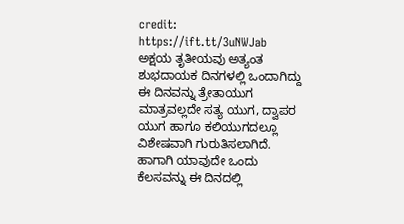credit: https://ift.tt/3uNWJab
ಅಕ್ಷಯ ತೃತೀಯವು ಅತ್ಯಂತ ಶುಭದಾಯಕ ದಿನಗಳಲ್ಲಿ ಒಂದಾಗಿದ್ದು ಈ ದಿನವನ್ನು ತ್ರೇತಾಯುಗ ಮಾತ್ರವಲ್ಲದೇ ಸತ್ಯ ಯುಗ, ದ್ವಾಪರ ಯುಗ ಹಾಗೂ ಕಲಿಯುಗದಲ್ಲೂ ವಿಶೇಷವಾಗಿ ಗುರುತಿಸಲಾಗಿದೆ. ಹಾಗಾಗಿ ಯಾವುದೇ ಒಂದು ಕೆಲಸವನ್ನು ಈ ದಿನದಲ್ಲಿ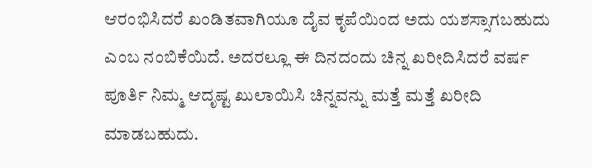ಆರಂಭಿಸಿದರೆ ಖಂಡಿತವಾಗಿಯೂ ದೈವ ಕೃಪೆಯಿಂದ ಅದು ಯಶಸ್ಸಾಗಬಹುದು ಎಂಬ ನಂಬಿಕೆಯಿದೆ. ಅದರಲ್ಲೂ ಈ ದಿನದಂದು ಚಿನ್ನ ಖರೀದಿಸಿದರೆ ವರ್ಷ ಪೂರ್ತಿ ನಿಮ್ಮ ಆದೃಷ್ಟ ಖುಲಾಯಿಸಿ ಚಿನ್ನವನ್ನು ಮತ್ತೆ ಮತ್ತೆ ಖರೀದಿ ಮಾಡಬಹುದು.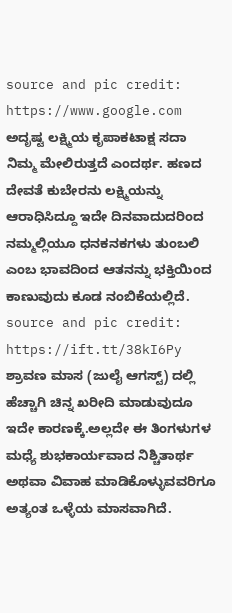source and pic credit: https://www.google.com
ಅದೃಷ್ಟ ಲಕ್ಷ್ಮಿಯ ಕೃಪಾಕಟಾಕ್ಷ ಸದಾ ನಿಮ್ಮ ಮೇಲಿರುತ್ತದೆ ಎಂದರ್ಥ. ಹಣದ ದೇವತೆ ಕುಬೇರನು ಲಕ್ಷ್ಮಿಯನ್ನು ಆರಾಧಿಸಿದ್ದೂ ಇದೇ ದಿನವಾದುದರಿಂದ ನಮ್ಮಲ್ಲಿಯೂ ಧನಕನಕಗಳು ತುಂಬಲಿ ಎಂಬ ಭಾವದಿಂದ ಆತನನ್ನು ಭಕ್ತಿಯಿಂದ ಕಾಣುವುದು ಕೂಡ ನಂಬಿಕೆಯಲ್ಲಿದೆ.
source and pic credit: https://ift.tt/38kI6Py
ಶ್ರಾವಣ ಮಾಸ (ಜುಲೈ ಆಗಸ್ಟ್) ದಲ್ಲಿ ಹೆಚ್ಚಾಗಿ ಚಿನ್ನ ಖರೀದಿ ಮಾಡುವುದೂ ಇದೇ ಕಾರಣಕ್ಕೆ.ಅಲ್ಲದೇ ಈ ತಿಂಗಳುಗಳ ಮಧ್ಯೆ ಶುಭಕಾರ್ಯವಾದ ನಿಶ್ಚಿತಾರ್ಥ ಅಥವಾ ವಿವಾಹ ಮಾಡಿಕೊಳ್ಳುವವರಿಗೂ ಅತ್ಯಂತ ಒಳ್ಳೆಯ ಮಾಸವಾಗಿದೆ.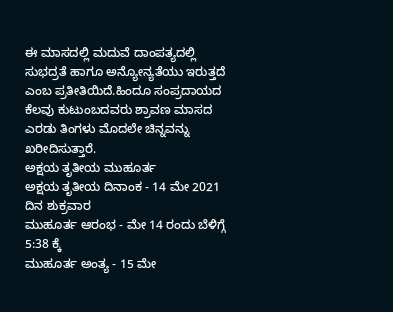ಈ ಮಾಸದಲ್ಲಿ ಮದುವೆ ದಾಂಪತ್ಯದಲ್ಲಿ ಸುಭದ್ರತೆ ಹಾಗೂ ಅನ್ಯೋನ್ಯತೆಯು ಇರುತ್ತದೆ ಎಂಬ ಪ್ರತೀತಿಯಿದೆ.ಹಿಂದೂ ಸಂಪ್ರದಾಯದ ಕೆಲವು ಕುಟುಂಬದವರು ಶ್ರಾವಣ ಮಾಸದ ಎರಡು ತಿಂಗಳು ಮೊದಲೇ ಚಿನ್ನವನ್ನು ಖರೀದಿಸುತ್ತಾರೆ.
ಅಕ್ಷಯ ತೃತೀಯ ಮುಹೂರ್ತ
ಅಕ್ಷಯ ತೃತೀಯ ದಿನಾಂಕ - 14 ಮೇ 2021 ದಿನ ಶುಕ್ರವಾರ
ಮುಹೂರ್ತ ಆರಂಭ - ಮೇ 14 ರಂದು ಬೆಳಿಗ್ಗೆ 5:38 ಕ್ಕೆ
ಮುಹೂರ್ತ ಅಂತ್ಯ - 15 ಮೇ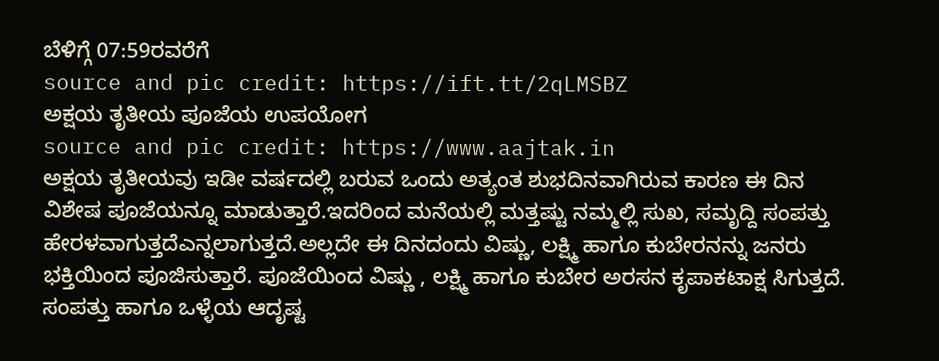ಬೆಳಿಗ್ಗೆ 07:59ರವರೆಗೆ
source and pic credit: https://ift.tt/2qLMSBZ
ಅಕ್ಷಯ ತೃತೀಯ ಪೂಜೆಯ ಉಪಯೋಗ
source and pic credit: https://www.aajtak.in
ಅಕ್ಷಯ ತೃತೀಯವು ಇಡೀ ವರ್ಷದಲ್ಲಿ ಬರುವ ಒಂದು ಅತ್ಯಂತ ಶುಭದಿನವಾಗಿರುವ ಕಾರಣ ಈ ದಿನ ವಿಶೇಷ ಪೂಜೆಯನ್ನೂ ಮಾಡುತ್ತಾರೆ.ಇದರಿಂದ ಮನೆಯಲ್ಲಿ ಮತ್ತಷ್ಟು ನಮ್ಮಲ್ಲಿ ಸುಖ, ಸಮೃದ್ದಿ ಸಂಪತ್ತು ಹೇರಳವಾಗುತ್ತದೆಎನ್ನಲಾಗುತ್ತದೆ.ಅಲ್ಲದೇ ಈ ದಿನದಂದು ವಿಷ್ಣು, ಲಕ್ಷ್ಮಿ ಹಾಗೂ ಕುಬೇರನನ್ನು ಜನರು ಭಕ್ತಿಯಿಂದ ಪೂಜಿಸುತ್ತಾರೆ. ಪೂಜೆಯಿಂದ ವಿಷ್ಣು , ಲಕ್ಷ್ಮಿ ಹಾಗೂ ಕುಬೇರ ಅರಸನ ಕೃಪಾಕಟಾಕ್ಷ ಸಿಗುತ್ತದೆ. ಸಂಪತ್ತು ಹಾಗೂ ಒಳ್ಳೆಯ ಆದೃಷ್ಟ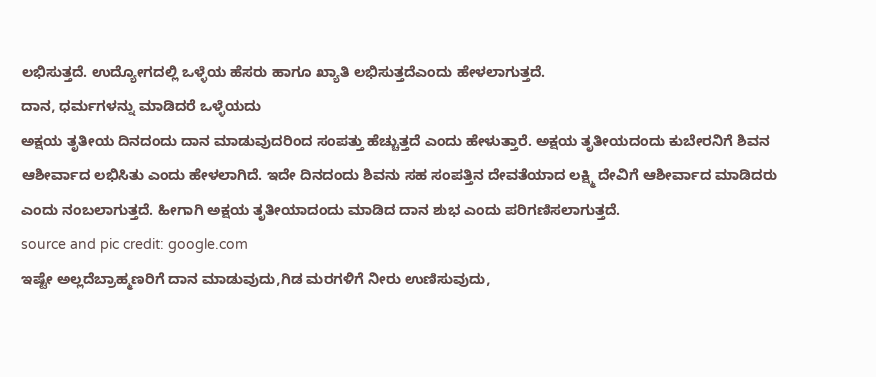ಲಭಿಸುತ್ತದೆ. ಉದ್ಯೋಗದಲ್ಲಿ ಒಳ್ಳೆಯ ಹೆಸರು ಹಾಗೂ ಖ್ಯಾತಿ ಲಭಿಸುತ್ತದೆಎಂದು ಹೇಳಲಾಗುತ್ತದೆ.
ದಾನ, ಧರ್ಮಗಳನ್ನು ಮಾಡಿದರೆ ಒಳ್ಳೆಯದು
ಅಕ್ಷಯ ತೃತೀಯ ದಿನದಂದು ದಾನ ಮಾಡುವುದರಿಂದ ಸಂಪತ್ತು ಹೆಚ್ಚುತ್ತದೆ ಎಂದು ಹೇಳುತ್ತಾರೆ. ಅಕ್ಷಯ ತೃತೀಯದಂದು ಕುಬೇರನಿಗೆ ಶಿವನ ಆಶೀರ್ವಾದ ಲಭಿಸಿತು ಎಂದು ಹೇಳಲಾಗಿದೆ. ಇದೇ ದಿನದಂದು ಶಿವನು ಸಹ ಸಂಪತ್ತಿನ ದೇವತೆಯಾದ ಲಕ್ಷ್ಮಿ ದೇವಿಗೆ ಆಶೀರ್ವಾದ ಮಾಡಿದರು ಎಂದು ನಂಬಲಾಗುತ್ತದೆ. ಹೀಗಾಗಿ ಅಕ್ಷಯ ತೃತೀಯಾದಂದು ಮಾಡಿದ ದಾನ ಶುಭ ಎಂದು ಪರಿಗಣಿಸಲಾಗುತ್ತದೆ.
source and pic credit: google.com
ಇಷ್ಟೇ ಅಲ್ಲದೆಬ್ರಾಹ್ಮಣರಿಗೆ ದಾನ ಮಾಡುವುದು,ಗಿಡ ಮರಗಳಿಗೆ ನೀರು ಉಣಿಸುವುದು,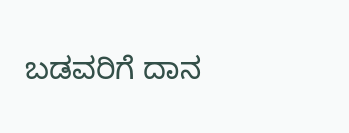ಬಡವರಿಗೆ ದಾನ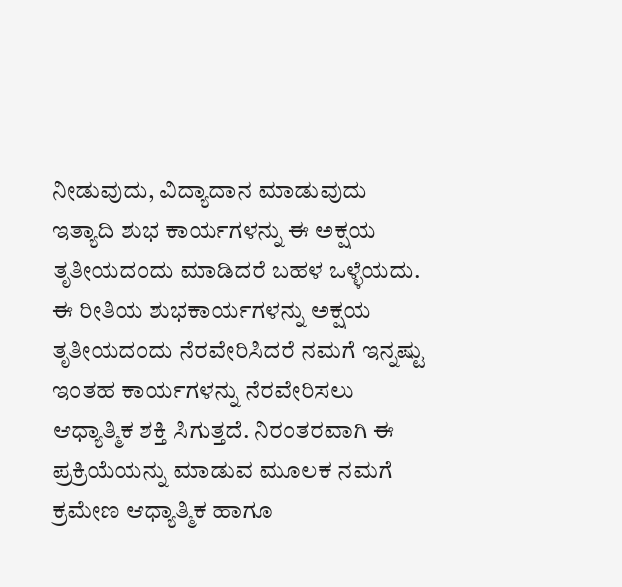ನೀಡುವುದು, ವಿದ್ಯಾದಾನ ಮಾಡುವುದು ಇತ್ಯಾದಿ ಶುಭ ಕಾರ್ಯಗಳನ್ನು ಈ ಅಕ್ಷಯ ತೃತೀಯದಂದು ಮಾಡಿದರೆ ಬಹಳ ಒಳ್ಳೆಯದು. ಈ ರೀತಿಯ ಶುಭಕಾರ್ಯಗಳನ್ನು ಅಕ್ಷಯ ತೃತೀಯದಂದು ನೆರವೇರಿಸಿದರೆ ನಮಗೆ ಇನ್ನಷ್ಟು ಇಂತಹ ಕಾರ್ಯಗಳನ್ನು ನೆರವೇರಿಸಲು ಆಧ್ಯಾತ್ಮಿಕ ಶಕ್ತಿ ಸಿಗುತ್ತದೆ. ನಿರಂತರವಾಗಿ ಈ ಪ್ರಕ್ರಿಯೆಯನ್ನು ಮಾಡುವ ಮೂಲಕ ನಮಗೆ ಕ್ರಮೇಣ ಆಧ್ಯಾತ್ಮಿಕ ಹಾಗೂ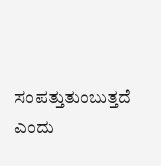ಸಂಪತ್ತುತುಂಬುತ್ತದೆ ಎಂದು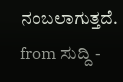ನಂಬಲಾಗುತ್ತದೆ.
from ಸುದ್ದಿ -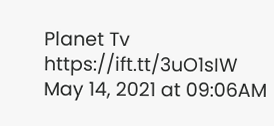Planet Tv https://ift.tt/3uO1sIW
May 14, 2021 at 09:06AM